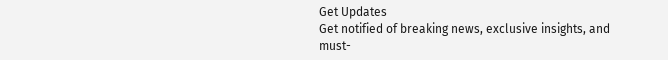Get Updates
Get notified of breaking news, exclusive insights, and must-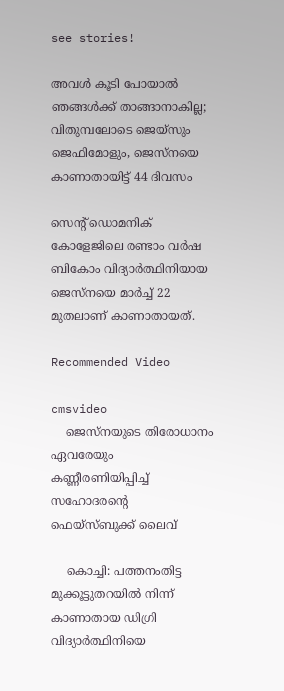see stories!

അവൾ കൂടി പോയാൽ ഞങ്ങൾക്ക് താങ്ങാനാകില്ല; വിതുമ്പലോടെ ജെയ്സും ജെഫിമോളും, ജെസ്നയെ കാണാതായിട്ട് 44 ദിവസം

സെന്റ് ഡൊമനിക് കോളേജിലെ രണ്ടാം വർഷ ബികോം വിദ്യാർത്ഥിനിയായ ജെസ്നയെ മാർച്ച് 22 മുതലാണ് കാണാതായത്.

Recommended Video

cmsvideo
    ജെസ്‌നയുടെ തിരോധാനം ഏവരേയും കണ്ണീരണിയിപ്പിച്ച് സഹോദരന്റെ ഫെയ്‌സ്ബുക്ക് ലൈവ്

    കൊച്ചി: പത്തനംതിട്ട മുക്കൂട്ടുതറയിൽ നിന്ന് കാണാതായ ഡിഗ്രി വിദ്യാർത്ഥിനിയെ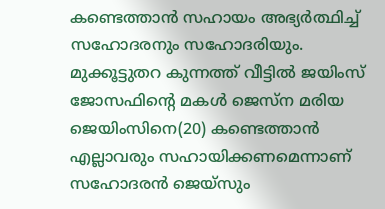കണ്ടെത്താൻ സഹായം അഭ്യർത്ഥിച്ച് സഹോദരനും സഹോദരിയും. മുക്കൂട്ടുതറ കുന്നത്ത് വീട്ടിൽ ജയിംസ് ജോസഫിന്റെ മകൾ ജെസ്ന മരിയ ജെയിംസിനെ(20) കണ്ടെത്താൻ എല്ലാവരും സഹായിക്കണമെന്നാണ് സഹോദരൻ ജെയ്സും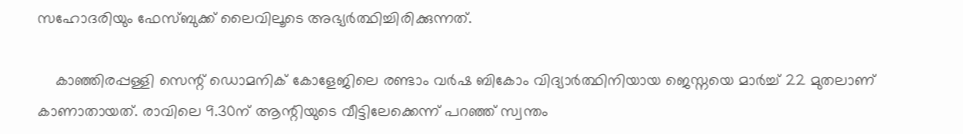സഹോദരിയും ഫേസ്ബുക്ക് ലൈവിലൂടെ അഭ്യർത്ഥിച്ചിരിക്കുന്നത്.

    കാഞ്ഞിരപ്പള്ളി സെന്റ് ഡൊമനിക് കോളേജിലെ രണ്ടാം വർഷ ബികോം വിദ്യാർത്ഥിനിയായ ജെസ്നയെ മാർച്ച് 22 മുതലാണ് കാണാതായത്. രാവിലെ 9.30ന് ആന്റിയുടെ വീട്ടിലേക്കെന്ന് പറഞ്ഞ് സ്വന്തം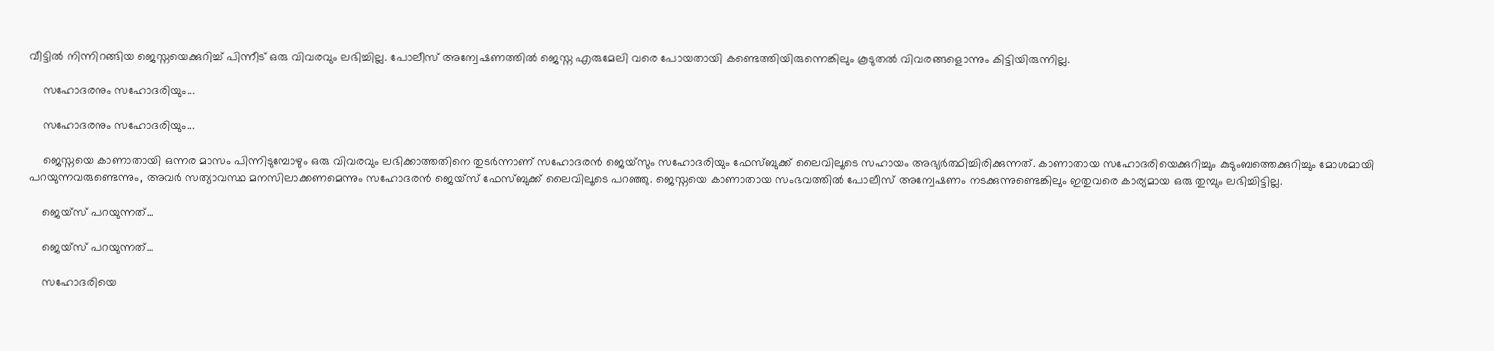വീട്ടിൽ നിന്നിറങ്ങിയ ജെസ്നയെക്കുറിച്ച് പിന്നീട് ഒരു വിവരവും ലഭിച്ചില്ല. പോലീസ് അന്വേഷണത്തിൽ ജെസ്ന എരുമേലി വരെ പോയതായി കണ്ടെത്തിയിരുന്നെങ്കിലും കൂടുതൽ വിവരങ്ങളൊന്നും കിട്ടിയിരുന്നില്ല.

    സഹോദരനും സഹോദരിയും...

    സഹോദരനും സഹോദരിയും...

    ജെസ്നയെ കാണാതായി ഒന്നര മാസം പിന്നിടുമ്പോഴും ഒരു വിവരവും ലഭിക്കാത്തതിനെ തുടർന്നാണ് സഹോദരൻ ജെയ്സും സഹോദരിയും ഫേസ്ബുക്ക് ലൈവിലൂടെ സഹായം അഭ്യർത്ഥിച്ചിരിക്കുന്നത്. കാണാതായ സഹോദരിയെക്കുറിച്ചും കുടുംബത്തെക്കുറിച്ചും മോശമായി പറയുന്നവരുണ്ടെന്നും, അവർ സത്യാവസ്ഥ മനസിലാക്കണമെന്നും സഹോദരൻ ജെയ്സ് ഫേസ്ബുക്ക് ലൈവിലൂടെ പറഞ്ഞു. ജെസ്നയെ കാണാതായ സംഭവത്തിൽ പോലീസ് അന്വേഷണം നടക്കുന്നുണ്ടെങ്കിലും ഇതുവരെ കാര്യമായ ഒരു തുമ്പും ലഭിച്ചിട്ടില്ല.

    ജെയ്സ് പറയുന്നത്...

    ജെയ്സ് പറയുന്നത്...

    സഹോദരിയെ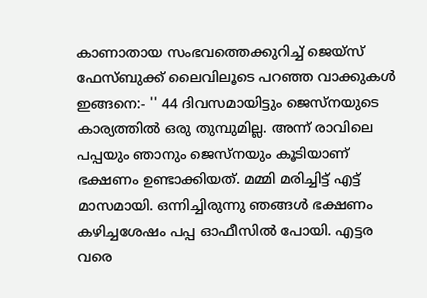കാണാതായ സംഭവത്തെക്കുറിച്ച് ജെയ്സ് ഫേസ്ബുക്ക് ലൈവിലൂടെ പറഞ്ഞ വാക്കുകൾ ഇങ്ങനെ:- '' 44 ദിവസമായിട്ടും ജെസ്നയുടെ കാര്യത്തിൽ ഒരു തുമ്പുമില്ല. അന്ന് രാവിലെ പപ്പയും ഞാനും ജെസ്നയും കൂടിയാണ് ഭക്ഷണം ഉണ്ടാക്കിയത്. മമ്മി മരിച്ചിട്ട് എട്ട് മാസമായി. ഒന്നിച്ചിരുന്നു ഞങ്ങൾ ഭക്ഷണം കഴിച്ചശേഷം പപ്പ ഓഫീസിൽ പോയി. എട്ടര വരെ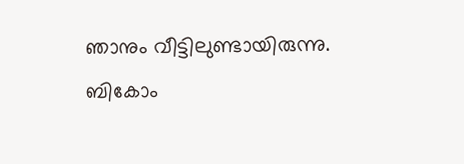ഞാനും വീട്ടിലുണ്ടായിരുന്നു. ബികോം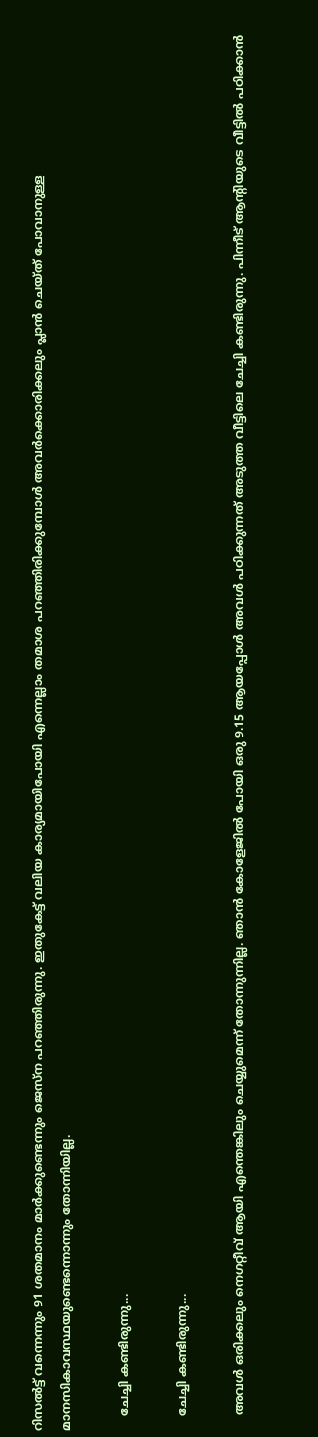റിസൽട്ട് വന്നെന്നും 91 ശതമാനം മാർക്കുണ്ടെന്നും ജെസ്ന പറഞ്ഞിരുന്നു. ഇതുകേട്ട് വലിയ കാര്യമായിപോയി എന്നെല്ലാം തമാശ പറഞ്ഞിരിക്കുമ്പോൾ അവർക്കൊരിക്കലും പ്ലാൻ ചെയ്ത് പോവാനുള്ള മാനസികാവസ്ഥയുണ്ടെന്നൊന്നും തോന്നിയില്ല.

    ചേച്ചി കണ്ടിരുന്നു...

    ചേച്ചി കണ്ടിരുന്നു...

    അവൾ ഒരിക്കലും നെഗറ്റീവ് ആയി എന്തെങ്കിലും ചെയ്യുമെന്ന് തോന്നുന്നില്ല. ഞാൻ കോളേജിൽ പോയി ഒരു 9.15 ആയപ്പോൾ അവൾ പഠിക്കുന്നത് അടുത്ത വീട്ടിലെ ചേച്ചി കണ്ടിരുന്നു. പിന്നീട് ആന്റിയുടെ വീട്ടിൽ പഠിക്കാൻ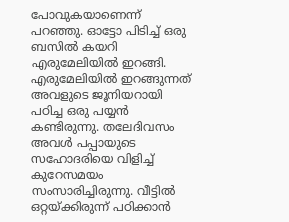പോവുകയാണെന്ന് പറഞ്ഞു. ഓട്ടോ പിടിച്ച് ഒരു ബസിൽ കയറി എരുമേലിയിൽ ഇറങ്ങി. എരുമേലിയിൽ ഇറങ്ങുന്നത് അവളുടെ ജൂനിയറായി പഠിച്ച ഒരു പയ്യൻ കണ്ടിരുന്നു. തലേദിവസം അവൾ പപ്പായുടെ സഹോദരിയെ വിളിച്ച് കുറേസമയം സംസാരിച്ചിരുന്നു. വീട്ടിൽ ഒറ്റയ്ക്കിരുന്ന് പഠിക്കാൻ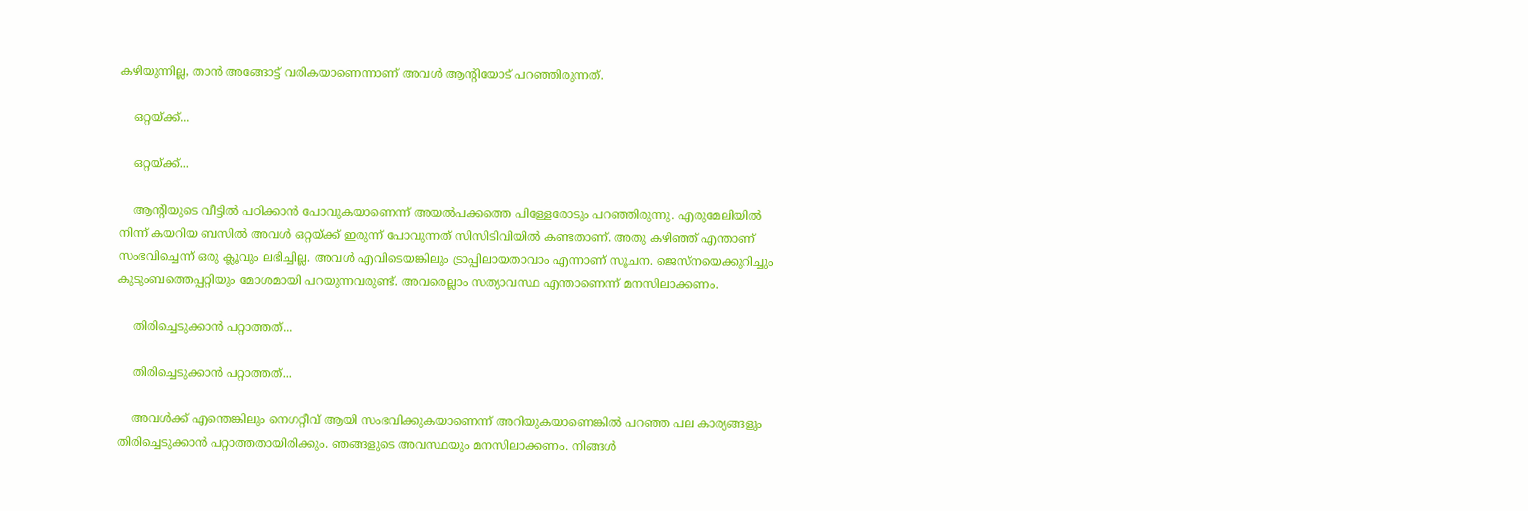കഴിയുന്നില്ല, താൻ അങ്ങോട്ട് വരികയാണെന്നാണ് അവൾ ആന്റിയോട് പറഞ്ഞിരുന്നത്.

    ഒറ്റയ്ക്ക്...

    ഒറ്റയ്ക്ക്...

    ആന്റിയുടെ വീട്ടിൽ പഠിക്കാൻ പോവുകയാണെന്ന് അയൽപക്കത്തെ പിള്ളേരോടും പറഞ്ഞിരുന്നു. എരുമേലിയിൽ നിന്ന് കയറിയ ബസിൽ അവൾ ഒറ്റയ്ക്ക് ഇരുന്ന് പോവുന്നത് സിസിടിവിയിൽ കണ്ടതാണ്. അതു കഴിഞ്ഞ് എന്താണ് സംഭവിച്ചെന്ന് ഒരു ക്ലൂവും ലഭിച്ചില്ല. അവൾ എവിടെയങ്കിലും ട്രാപ്പിലായതാവാം എന്നാണ് സൂചന. ജെസ്നയെക്കുറിച്ചും കുടുംബത്തെപ്പറ്റിയും മോശമായി പറയുന്നവരുണ്ട്. അവരെല്ലാം സത്യാവസ്ഥ എന്താണെന്ന് മനസിലാക്കണം.

    തിരിച്ചെടുക്കാൻ പറ്റാത്തത്...

    തിരിച്ചെടുക്കാൻ പറ്റാത്തത്...

    അവൾക്ക് എന്തെങ്കിലും നെഗറ്റീവ് ആയി സംഭവിക്കുകയാണെന്ന് അറിയുകയാണെങ്കിൽ പറഞ്ഞ പല കാര്യങ്ങളും തിരിച്ചെടുക്കാൻ പറ്റാത്തതായിരിക്കും. ഞങ്ങളുടെ അവസ്ഥയും മനസിലാക്കണം. നിങ്ങൾ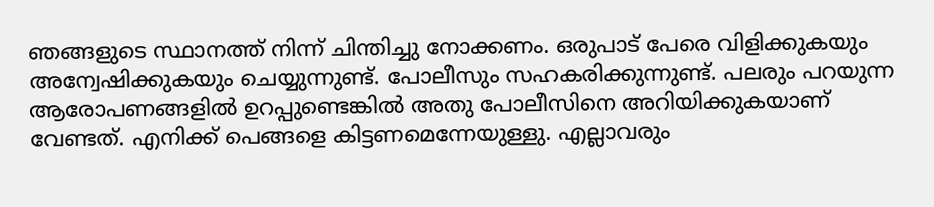ഞങ്ങളുടെ സ്ഥാനത്ത് നിന്ന് ചിന്തിച്ചു നോക്കണം. ഒരുപാട് പേരെ വിളിക്കുകയും അന്വേഷിക്കുകയും ചെയ്യുന്നുണ്ട്. പോലീസും സഹകരിക്കുന്നുണ്ട്. പലരും പറയുന്ന ആരോപണങ്ങളിൽ ഉറപ്പുണ്ടെങ്കിൽ അതു പോലീസിനെ അറിയിക്കുകയാണ് വേണ്ടത്. എനിക്ക് പെങ്ങളെ കിട്ടണമെന്നേയുള്ളു. എല്ലാവരും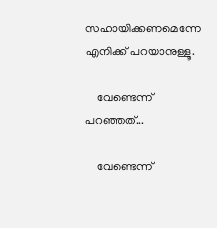സഹായിക്കണമെന്നേ എനിക്ക് പറയാനുള്ളൂ.

    വേണ്ടെന്ന് പറഞ്ഞത്...

    വേണ്ടെന്ന്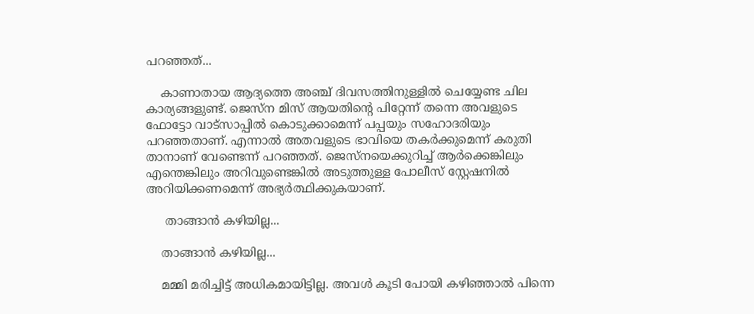പറഞ്ഞത്...

    കാണാതായ ആദ്യത്തെ അഞ്ച് ദിവസത്തിനുള്ളിൽ ചെയ്യേണ്ട ചില കാര്യങ്ങളുണ്ട്. ജെസ്ന മിസ് ആയതിന്റെ പിറ്റേന്ന് തന്നെ അവളുടെ ഫോട്ടോ വാട്സാപ്പിൽ കൊടുക്കാമെന്ന് പപ്പയും സഹോദരിയും പറഞ്ഞതാണ്. എന്നാൽ അതവളുടെ ഭാവിയെ തകർക്കുമെന്ന് കരുതി താനാണ് വേണ്ടെന്ന് പറഞ്ഞത്. ജെസ്നയെക്കുറിച്ച് ആർക്കെങ്കിലും എന്തെങ്കിലും അറിവുണ്ടെങ്കിൽ അടുത്തുള്ള പോലീസ് സ്റ്റേഷനിൽ അറിയിക്കണമെന്ന് അഭ്യർത്ഥിക്കുകയാണ്.

     താങ്ങാൻ കഴിയില്ല...

    താങ്ങാൻ കഴിയില്ല...

    മമ്മി മരിച്ചിട്ട് അധികമായിട്ടില്ല. അവൾ കൂടി പോയി കഴിഞ്ഞാൽ പിന്നെ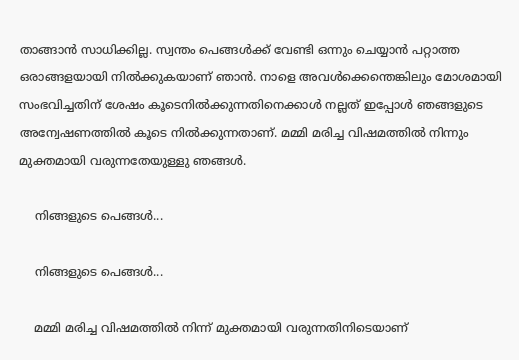താങ്ങാൻ സാധിക്കില്ല. സ്വന്തം പെങ്ങൾക്ക് വേണ്ടി ഒന്നും ചെയ്യാൻ പറ്റാത്ത ഒരാങ്ങളയായി നിൽക്കുകയാണ് ഞാൻ. നാളെ അവൾക്കെന്തെങ്കിലും മോശമായി സംഭവിച്ചതിന് ശേഷം കൂടെനിൽക്കുന്നതിനെക്കാൾ നല്ലത് ഇപ്പോൾ ഞങ്ങളുടെ അന്വേഷണത്തിൽ കൂടെ നിൽക്കുന്നതാണ്. മമ്മി മരിച്ച വിഷമത്തിൽ നിന്നും മുക്തമായി വരുന്നതേയുള്ളു ഞങ്ങൾ.

    നിങ്ങളുടെ പെങ്ങൾ...

    നിങ്ങളുടെ പെങ്ങൾ...

    മമ്മി മരിച്ച വിഷമത്തിൽ നിന്ന് മുക്തമായി വരുന്നതിനിടെയാണ്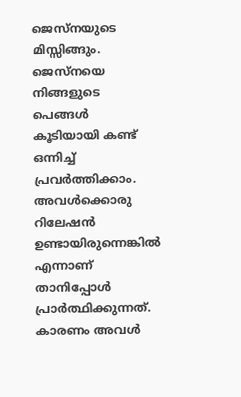ജെസ്നയുടെ മിസ്സിങ്ങും. ജെസ്നയെ നിങ്ങളുടെ പെങ്ങൾ കൂടിയായി കണ്ട് ഒന്നിച്ച് പ്രവർത്തിക്കാം. അവൾക്കൊരു റിലേഷൻ ഉണ്ടായിരുന്നെങ്കിൽ എന്നാണ് താനിപ്പോൾ പ്രാർത്ഥിക്കുന്നത്. കാരണം അവൾ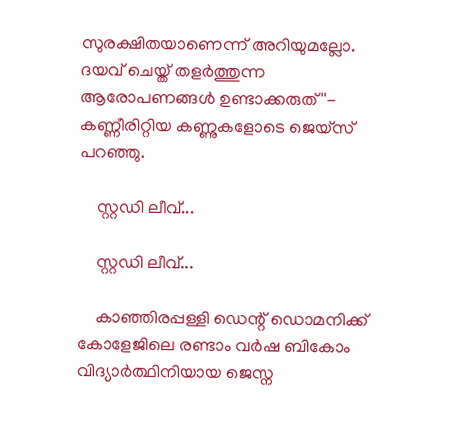സുരക്ഷിതയാണെന്ന് അറിയുമല്ലോ. ദയവ് ചെയ്ത് തളർത്തുന്ന ആരോപണങ്ങൾ ഉണ്ടാക്കരുത്''- കണ്ണീരിറ്റിയ കണ്ണുകളോടെ ജെയ്സ് പറഞ്ഞു.

    സ്റ്റഡി ലീവ്...

    സ്റ്റഡി ലീവ്...

    കാഞ്ഞിരപ്പള്ളി ഡെന്റ് ഡൊമനിക്ക് കോളേജിലെ രണ്ടാം വർഷ ബികോം വിദ്യാർത്ഥിനിയായ ജെസ്ന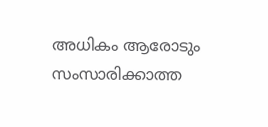അധികം ആരോടും സംസാരിക്കാത്ത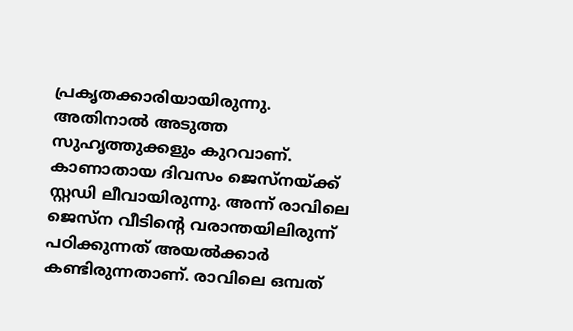പ്രകൃതക്കാരിയായിരുന്നു. അതിനാൽ അടുത്ത സുഹൃത്തുക്കളും കുറവാണ്. കാണാതായ ദിവസം ജെസ്നയ്ക്ക് സ്റ്റഡി ലീവായിരുന്നു. അന്ന് രാവിലെ ജെസ്ന വീടിന്റെ വരാന്തയിലിരുന്ന് പഠിക്കുന്നത് അയൽക്കാർ കണ്ടിരുന്നതാണ്. രാവിലെ ഒമ്പത്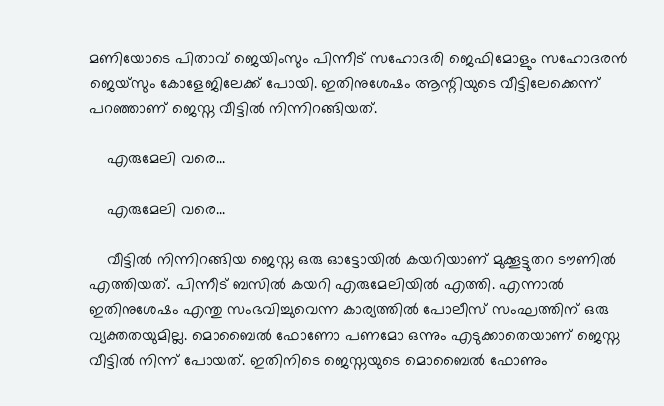മണിയോടെ പിതാവ് ജെയിംസും പിന്നീട് സഹോദരി ജെഫിമോളും സഹോദരൻ ജെയ്സും കോളേജിലേക്ക് പോയി. ഇതിനുശേഷം ആന്റിയുടെ വീട്ടിലേക്കെന്ന് പറഞ്ഞാണ് ജെസ്ന വീട്ടിൽ നിന്നിറങ്ങിയത്.

    എരുമേലി വരെ...

    എരുമേലി വരെ...

    വീട്ടിൽ നിന്നിറങ്ങിയ ജെസ്ന ഒരു ഓട്ടോയിൽ കയറിയാണ് മുക്കൂട്ടുതറ ടൗണിൽ എത്തിയത്. പിന്നീട് ബസിൽ കയറി എരുമേലിയിൽ എത്തി. എന്നാൽ ഇതിനുശേഷം എന്തു സംഭവിച്ചുവെന്ന കാര്യത്തിൽ പോലീസ് സംഘത്തിന് ഒരു വ്യക്തതയുമില്ല. മൊബൈൽ ഫോണോ പണമോ ഒന്നും എടുക്കാതെയാണ് ജെസ്ന വീട്ടിൽ നിന്ന് പോയത്. ഇതിനിടെ ജെസ്നയുടെ മൊബൈൽ ഫോണും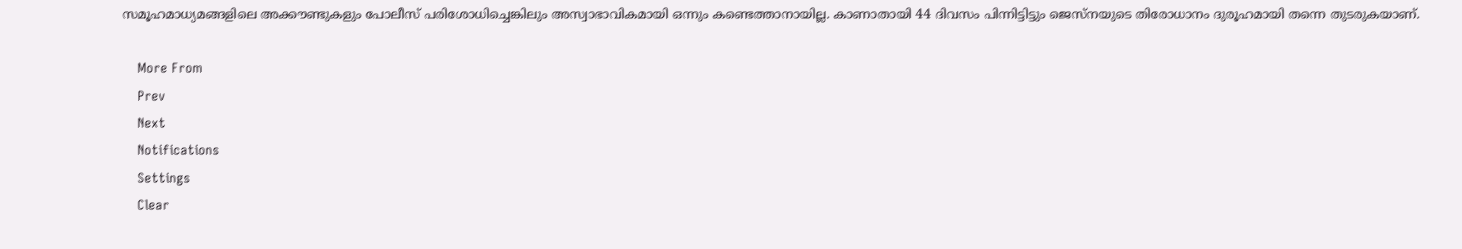സമൂഹമാധ്യമങ്ങളിലെ അക്കൗണ്ടുകളും പോലീസ് പരിശോധിച്ചെങ്കിലും അസ്വാഭാവികമായി ഒന്നും കണ്ടെത്താനായില്ല. കാണാതായി 44 ദിവസം പിന്നിട്ടിട്ടും ജെസ്നയുടെ തിരോധാനം ദുരൂഹമായി തന്നെ തുടരുകയാണ്.

    More From
    Prev
    Next
    Notifications
    Settings
    Clear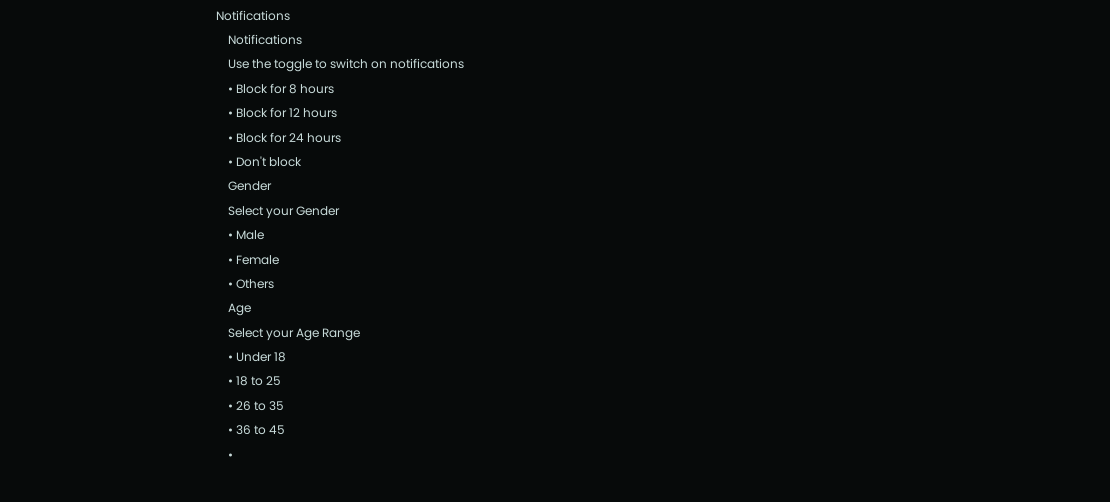Notifications
    Notifications
    Use the toggle to switch on notifications
    • Block for 8 hours
    • Block for 12 hours
    • Block for 24 hours
    • Don't block
    Gender
    Select your Gender
    • Male
    • Female
    • Others
    Age
    Select your Age Range
    • Under 18
    • 18 to 25
    • 26 to 35
    • 36 to 45
    •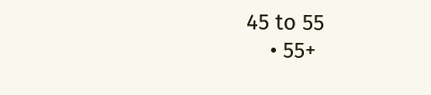45 to 55
    • 55+